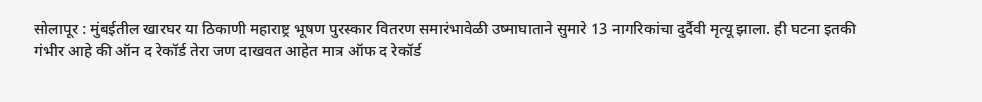सोलापूर : मुंबईतील खारघर या ठिकाणी महाराष्ट्र भूषण पुरस्कार वितरण समारंभावेळी उष्माघाताने सुमारे 13 नागरिकांचा दुर्दैवी मृत्यू झाला. ही घटना इतकी गंभीर आहे की ऑन द रेकॉर्ड तेरा जण दाखवत आहेत मात्र ऑफ द रेकॉर्ड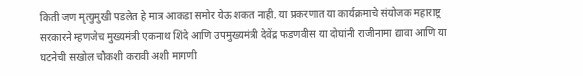किती जण मृत्युमुखी पडलेत हे मात्र आकडा समोर येऊ शकत नाही. या प्रकरणात या कार्यक्रमाचे संयोजक महाराष्ट्र सरकारने म्हणजेच मुख्यमंत्री एकनाथ शिंदे आणि उपमुख्यमंत्री देवेंद्र फडणवीस या दोघांनी राजीनामा द्यावा आणि या घटनेची सखोल चौकशी करावी अशी मागणी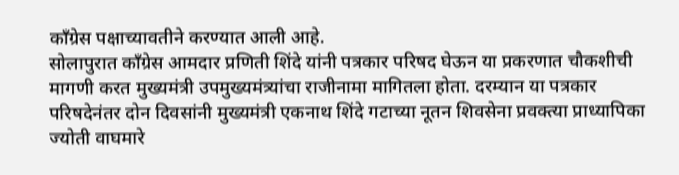काँग्रेस पक्षाच्यावतीने करण्यात आली आहे.
सोलापुरात काँग्रेस आमदार प्रणिती शिंदे यांनी पत्रकार परिषद घेऊन या प्रकरणात चौकशीची मागणी करत मुख्यमंत्री उपमुख्यमंत्र्यांचा राजीनामा मागितला होता. दरम्यान या पत्रकार परिषदेनंतर दोन दिवसांनी मुख्यमंत्री एकनाथ शिंदे गटाच्या नूतन शिवसेना प्रवक्त्या प्राध्यापिका ज्योती वाघमारे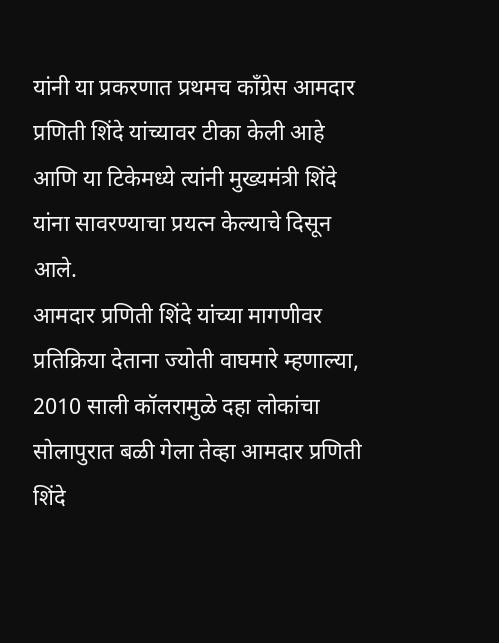यांनी या प्रकरणात प्रथमच काँग्रेस आमदार प्रणिती शिंदे यांच्यावर टीका केली आहे आणि या टिकेमध्ये त्यांनी मुख्यमंत्री शिंदे यांना सावरण्याचा प्रयत्न केल्याचे दिसून आले.
आमदार प्रणिती शिंदे यांच्या मागणीवर प्रतिक्रिया देताना ज्योती वाघमारे म्हणाल्या, 2010 साली कॉलरामुळे दहा लोकांचा सोलापुरात बळी गेला तेव्हा आमदार प्रणिती शिंदे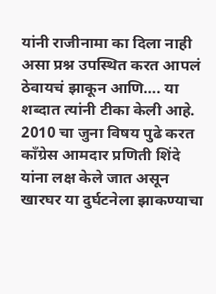यांनी राजीनामा का दिला नाही असा प्रश्न उपस्थित करत आपलं ठेवायचं झाकून आणि…. या शब्दात त्यांनी टीका केली आहे.
2010 चा जुना विषय पुढे करत काँग्रेस आमदार प्रणिती शिंदे यांना लक्ष केले जात असून खारघर या दुर्घटनेला झाकण्याचा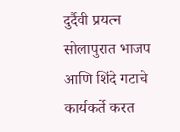दुर्दैवी प्रयत्न सोलापुरात भाजप आणि शिंदे गटाचे कार्यकर्ते करत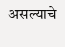असल्याचे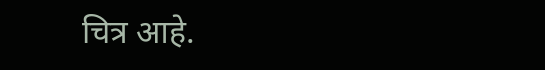चित्र आहे.